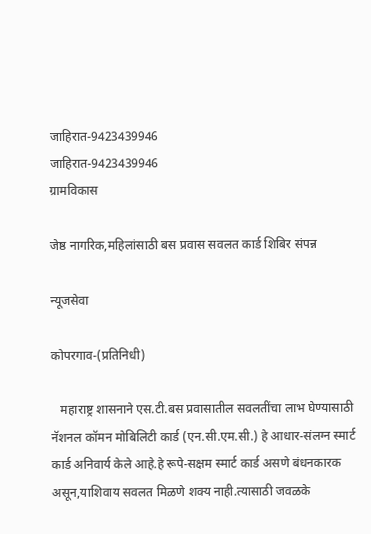जाहिरात-9423439946
जाहिरात-9423439946
ग्रामविकास

जेष्ठ नागरिक,महिलांसाठी बस प्रवास सवलत कार्ड शिबिर संपन्न

न्यूजसेवा

कोपरगाव-(प्रतिनिधी)

   महाराष्ट्र शासनाने एस.टी.बस प्रवासातील सवलतींचा लाभ घेण्यासाठी नॅशनल कॉमन मोबिलिटी कार्ड (एन.सी.एम.सी.) हे आधार-संलग्न स्मार्ट कार्ड अनिवार्य केले आहे.हे रूपे-सक्षम स्मार्ट कार्ड असणे बंधनकारक असून,याशिवाय सवलत मिळणे शक्य नाही.त्यासाठी जवळके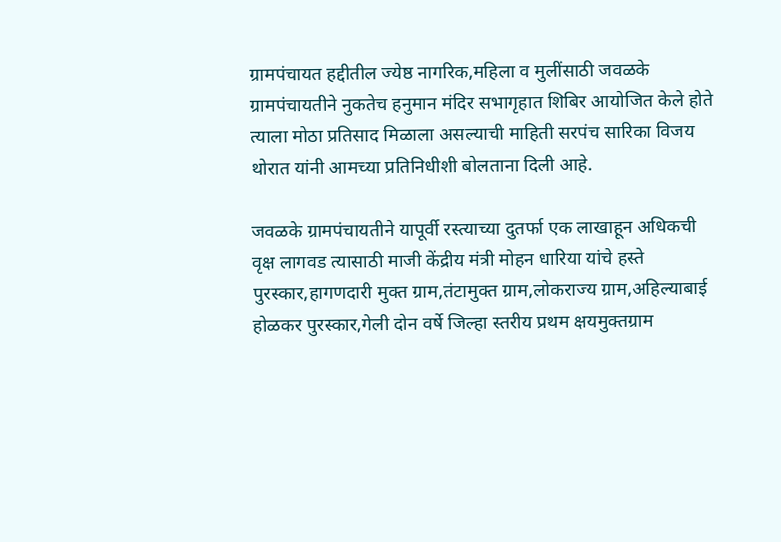ग्रामपंचायत हद्दीतील ज्येष्ठ नागरिक,महिला व मुलींसाठी जवळके ग्रामपंचायतीने नुकतेच हनुमान मंदिर सभागृहात शिबिर आयोजित केले होते त्याला मोठा प्रतिसाद मिळाला असल्याची माहिती सरपंच सारिका विजय थोरात यांनी आमच्या प्रतिनिधीशी बोलताना दिली आहे.

जवळके ग्रामपंचायतीने यापूर्वी रस्त्याच्या दुतर्फा एक लाखाहून अधिकची वृक्ष लागवड त्यासाठी माजी केंद्रीय मंत्री मोहन धारिया यांचे हस्ते पुरस्कार,हागणदारी मुक्त ग्राम,तंटामुक्त ग्राम,लोकराज्य ग्राम,अहिल्याबाई होळकर पुरस्कार,गेली दोन वर्षे जिल्हा स्तरीय प्रथम क्षयमुक्तग्राम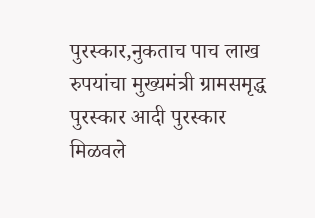पुरस्कार,नुकताच पाच लाख रुपयांचा मुख्यमंत्री ग्रामसमृद्ध पुरस्कार आदी पुरस्कार मिळवले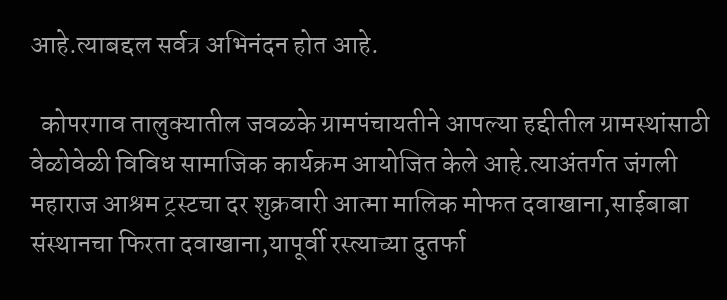आहे.त्याबद्दल सर्वत्र अभिनंदन होत आहे.

  कोपरगाव तालुक्यातील जवळके ग्रामपंचायतीने आपल्या हद्दीतील ग्रामस्थांसाठी वेळोवेळी विविध सामाजिक कार्यक्रम आयोजित केले आहे.त्याअंतर्गत जंगली महाराज आश्रम ट्रस्टचा दर शुक्रवारी आत्मा मालिक मोफत दवाखाना,साईबाबा संस्थानचा फिरता दवाखाना,यापूर्वी रस्त्याच्या दुतर्फा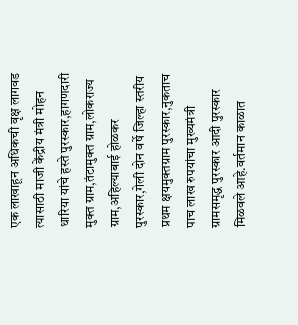एक लाखाहून अधिकची वृक्ष लागवड त्यासाठी माजी केंद्रीय मंत्री मोहन धारिया यांचे हस्ते पुरस्कार,हागणदारी मुक्त ग्राम,तंटामुक्त ग्राम,लोकराज्य ग्राम,अहिल्याबाई होळकर पुरस्कार,गेली दोन वर्षे जिल्हा स्तरीय प्रथम क्षयमुक्तग्राम पुरस्कार,नुकताच पाच लाख रुपयांचा मुख्यमंत्री ग्रामसमृद्ध पुरस्कार आदी पुरस्कार मिळवले आहे.वर्तमान काळात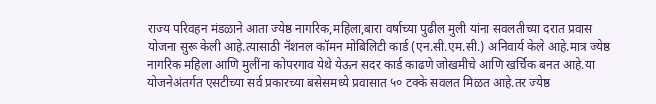राज्य परिवहन मंडळाने आता ज्येष्ठ नागरिक,महिला,बारा वर्षाच्या पुढील मुली यांना सवलतीच्या दरात प्रवास योजना सुरू केली आहे.त्यासाठी नॅशनल कॉमन मोबिलिटी कार्ड (एन.सी.एम.सी.) अनिवार्य केले आहे.मात्र ज्येष्ठ नागरिक महिला आणि मुलींना कोपरगाव येथे येऊन सदर कार्ड काढणे जोखमीचे आणि खर्चिक बनत आहे.या योजनेअंतर्गत एसटीच्या सर्व प्रकारच्या बसेसमध्ये प्रवासात ५० टक्के सवलत मिळत आहे.तर ज्येष्ठ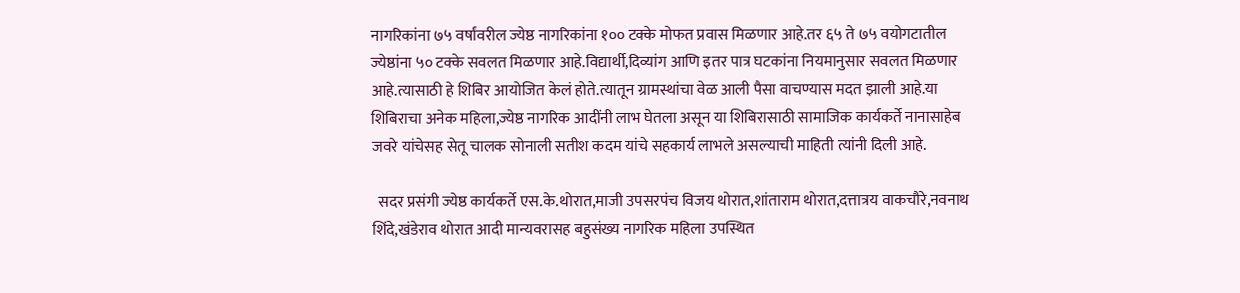नागरिकांना ७५ वर्षांवरील ज्येष्ठ नागरिकांना १०० टक्के मोफत प्रवास मिळणार आहे.तर ६५ ते ७५ वयोगटातील ज्येष्ठांना ५० टक्के सवलत मिळणार आहे.विद्यार्थी,दिव्यांग आणि इतर पात्र घटकांना नियमानुसार सवलत मिळणार आहे.त्यासाठी हे शिबिर आयोजित केलं होते.त्यातून ग्रामस्थांचा वेळ आली पैसा वाचण्यास मदत झाली आहे.या शिबिराचा अनेक महिला,ज्येष्ठ नागरिक आदींनी लाभ घेतला असून या शिबिरासाठी सामाजिक कार्यकर्ते नानासाहेब जवरे यांचेसह सेतू चालक सोनाली सतीश कदम यांचे सहकार्य लाभले असल्याची माहिती त्यांनी दिली आहे.

  सदर प्रसंगी ज्येष्ठ कार्यकर्ते एस.के.थोरात,माजी उपसरपंच विजय थोरात,शांताराम थोरात,दत्तात्रय वाकचौरे,नवनाथ शिंदे,खंडेराव थोरात आदी मान्यवरासह बहुसंख्य नागरिक महिला उपस्थित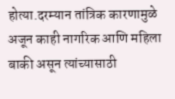होत्या.दरम्यान तांत्रिक कारणामुळे अजून काही नागरिक आणि महिला बाकी असून त्यांच्यासाठी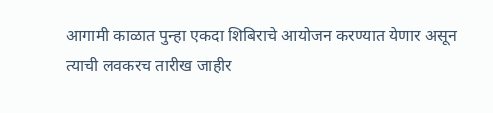आगामी काळात पुन्हा एकदा शिबिराचे आयोजन करण्यात येणार असून त्याची लवकरच तारीख जाहीर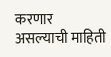करणार असल्याची माहिती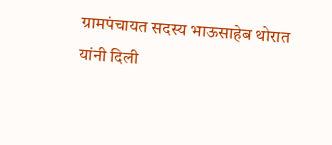ग्रामपंचायत सदस्य भाऊसाहेब थोरात यांनी दिली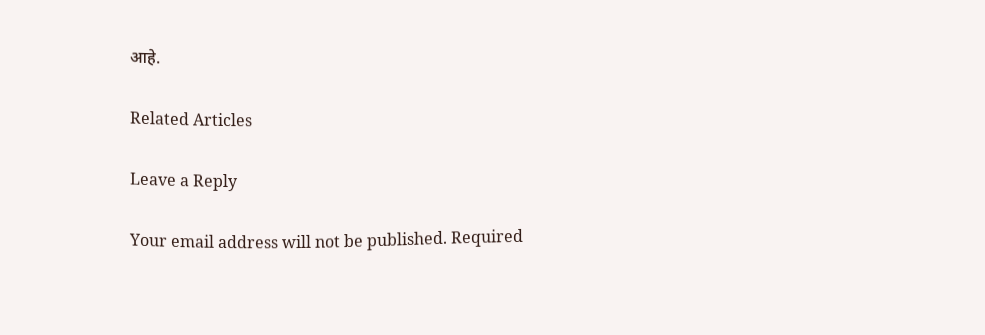आहे.

Related Articles

Leave a Reply

Your email address will not be published. Required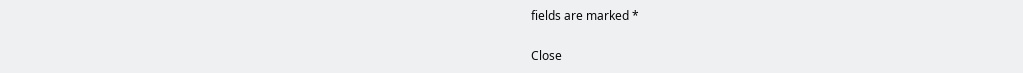fields are marked *

Close